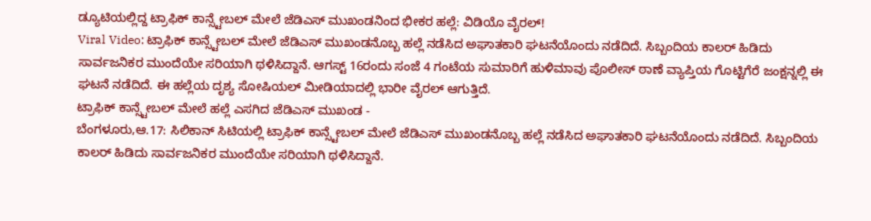ಡ್ಯೂಟಿಯಲ್ಲಿದ್ದ ಟ್ರಾಫಿಕ್ ಕಾನ್ಸ್ಟೇಬಲ್ ಮೇಲೆ ಜೆಡಿಎಸ್ ಮುಖಂಡನಿಂದ ಭೀಕರ ಹಲ್ಲೆ: ವಿಡಿಯೊ ವೈರಲ್!
Viral Video: ಟ್ರಾಫಿಕ್ ಕಾನ್ಸ್ಟೇಬಲ್ ಮೇಲೆ ಜೆಡಿಎಸ್ ಮುಖಂಡನೊಬ್ಬ ಹಲ್ಲೆ ನಡೆಸಿದ ಅಘಾತಕಾರಿ ಘಟನೆಯೊಂದು ನಡೆದಿದೆ. ಸಿಬ್ಬಂದಿಯ ಕಾಲರ್ ಹಿಡಿದು ಸಾರ್ವಜನಿಕರ ಮುಂದೆಯೇ ಸರಿಯಾಗಿ ಥಳಿಸಿದ್ದಾನೆ. ಆಗಸ್ಟ್ 16ರಂದು ಸಂಜೆ 4 ಗಂಟೆಯ ಸುಮಾರಿಗೆ ಹುಳಿಮಾವು ಪೊಲೀಸ್ ಠಾಣೆ ವ್ಯಾಪ್ತಿಯ ಗೊಟ್ಟಿಗೆರೆ ಜಂಕ್ಷನ್ನಲ್ಲಿ ಈ ಘಟನೆ ನಡೆದಿದೆ. ಈ ಹಲ್ಲೆಯ ದೃಶ್ಯ ಸೋಷಿಯಲ್ ಮೀಡಿಯಾದಲ್ಲಿ ಭಾರೀ ವೈರಲ್ ಆಗುತ್ತಿದೆ.
ಟ್ರಾಫಿಕ್ ಕಾನ್ಸ್ಟೇಬಲ್ ಮೇಲೆ ಹಲ್ಲೆ ಎಸಗಿದ ಜೆಡಿಎಸ್ ಮುಖಂಡ -
ಬೆಂಗಳೂರು,ಆ.17: ಸಿಲಿಕಾನ್ ಸಿಟಿಯಲ್ಲಿ ಟ್ರಾಫಿಕ್ ಕಾನ್ಸ್ಟೇಬಲ್ ಮೇಲೆ ಜೆಡಿಎಸ್ ಮುಖಂಡನೊಬ್ಬ ಹಲ್ಲೆ ನಡೆಸಿದ ಅಘಾತಕಾರಿ ಘಟನೆಯೊಂದು ನಡೆದಿದೆ. ಸಿಬ್ಬಂದಿಯ ಕಾಲರ್ ಹಿಡಿದು ಸಾರ್ವಜನಿಕರ ಮುಂದೆಯೇ ಸರಿಯಾಗಿ ಥಳಿಸಿದ್ದಾನೆ.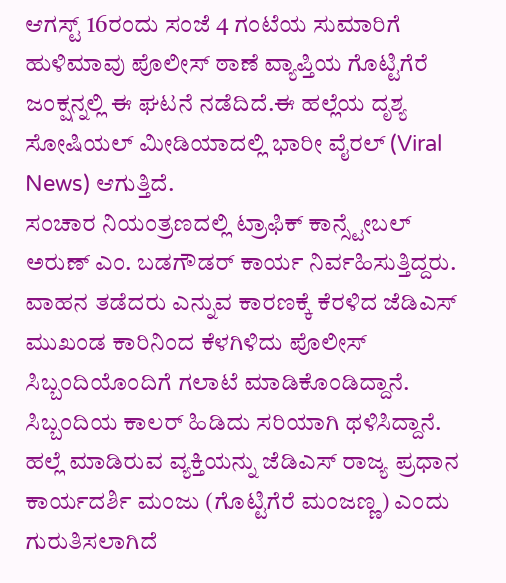ಆಗಸ್ಟ್ 16ರಂದು ಸಂಜೆ 4 ಗಂಟೆಯ ಸುಮಾರಿಗೆ ಹುಳಿಮಾವು ಪೊಲೀಸ್ ಠಾಣೆ ವ್ಯಾಪ್ತಿಯ ಗೊಟ್ಟಿಗೆರೆ ಜಂಕ್ಷನ್ನಲ್ಲಿ ಈ ಘಟನೆ ನಡೆದಿದೆ.ಈ ಹಲ್ಲೆಯ ದೃಶ್ಯ ಸೋಷಿಯಲ್ ಮೀಡಿಯಾದಲ್ಲಿ ಭಾರೀ ವೈರಲ್ (Viral News) ಆಗುತ್ತಿದೆ.
ಸಂಚಾರ ನಿಯಂತ್ರಣದಲ್ಲಿ ಟ್ರಾಫಿಕ್ ಕಾನ್ಸ್ಟೇಬಲ್ ಅರುಣ್ ಎಂ. ಬಡಗೌಡರ್ ಕಾರ್ಯ ನಿರ್ವಹಿಸುತ್ತಿದ್ದರು. ವಾಹನ ತಡೆದರು ಎನ್ನುವ ಕಾರಣಕ್ಕೆ ಕೆರಳಿದ ಜೆಡಿಎಸ್ ಮುಖಂಡ ಕಾರಿನಿಂದ ಕೆಳಗಿಳಿದು ಪೊಲೀಸ್ ಸಿಬ್ಬಂದಿಯೊಂದಿಗೆ ಗಲಾಟೆ ಮಾಡಿಕೊಂಡಿದ್ದಾನೆ. ಸಿಬ್ಬಂದಿಯ ಕಾಲರ್ ಹಿಡಿದು ಸರಿಯಾಗಿ ಥಳಿಸಿದ್ದಾನೆ. ಹಲ್ಲೆ ಮಾಡಿರುವ ವ್ಯಕ್ತಿಯನ್ನು ಜೆಡಿಎಸ್ ರಾಜ್ಯ ಪ್ರಧಾನ ಕಾರ್ಯದರ್ಶಿ ಮಂಜು (ಗೊಟ್ಟಿಗೆರೆ ಮಂಜಣ್ಣ) ಎಂದು ಗುರುತಿಸಲಾಗಿದೆ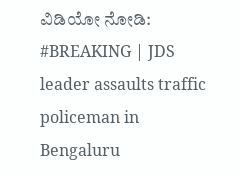ವಿಡಿಯೋ ನೋಡಿ:
#BREAKING | JDS leader assaults traffic policeman in Bengaluru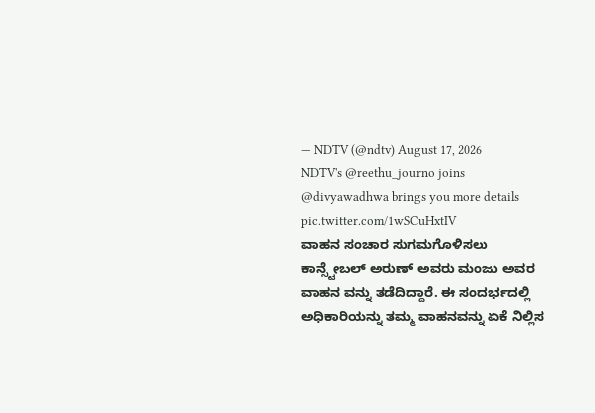— NDTV (@ndtv) August 17, 2026
NDTV's @reethu_journo joins @divyawadhwa brings you more details pic.twitter.com/1wSCuHxtIV
ವಾಹನ ಸಂಚಾರ ಸುಗಮಗೊಳಿಸಲು ಕಾನ್ಸ್ಟೇಬಲ್ ಅರುಣ್ ಅವರು ಮಂಜು ಅವರ ವಾಹನ ವನ್ನು ತಡೆದಿದ್ದಾರೆ. ಈ ಸಂದರ್ಭದಲ್ಲಿ ಅಧಿಕಾರಿಯನ್ನು ತಮ್ಮ ವಾಹನವನ್ನು ಏಕೆ ನಿಲ್ಲಿಸ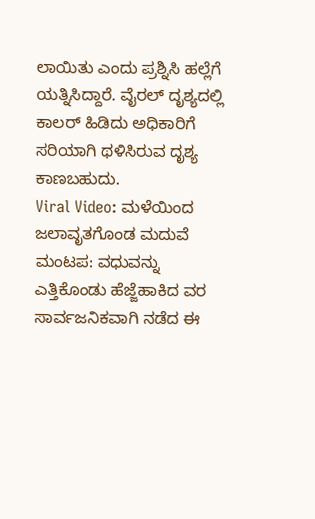ಲಾಯಿತು ಎಂದು ಪ್ರಶ್ನಿಸಿ ಹಲ್ಲೆಗೆ ಯತ್ನಿಸಿದ್ದಾರೆ. ವೈರಲ್ ದೃಶ್ಯದಲ್ಲಿ ಕಾಲರ್ ಹಿಡಿದು ಅಧಿಕಾರಿಗೆ ಸರಿಯಾಗಿ ಥಳಿಸಿರುವ ದೃಶ್ಯ ಕಾಣಬಹುದು.
Viral Video: ಮಳೆಯಿಂದ ಜಲಾವೃತಗೊಂಡ ಮದುವೆ ಮಂಟಪ: ವಧುವನ್ನು ಎತ್ತಿಕೊಂಡು ಹೆಜ್ಜೆಹಾಕಿದ ವರ
ಸಾರ್ವಜನಿಕವಾಗಿ ನಡೆದ ಈ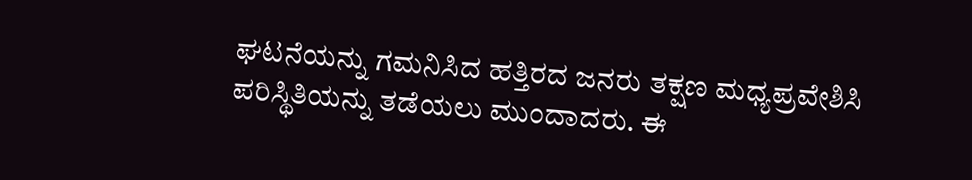ಘಟನೆಯನ್ನು ಗಮನಿಸಿದ ಹತ್ತಿರದ ಜನರು ತಕ್ಷಣ ಮಧ್ಯಪ್ರವೇಶಿಸಿ ಪರಿಸ್ಥಿತಿಯನ್ನು ತಡೆಯಲು ಮುಂದಾದರು. ಈ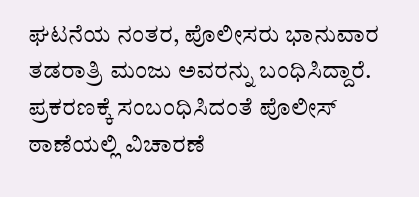ಘಟನೆಯ ನಂತರ, ಪೊಲೀಸರು ಭಾನುವಾರ ತಡರಾತ್ರಿ ಮಂಜು ಅವರನ್ನು ಬಂಧಿಸಿದ್ದಾರೆ. ಪ್ರಕರಣಕ್ಕೆ ಸಂಬಂಧಿಸಿದಂತೆ ಪೊಲೀಸ್ ಠಾಣೆಯಲ್ಲಿ ವಿಚಾರಣೆ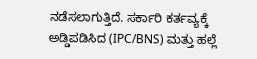ನಡೆಸಲಾಗುತ್ತಿದೆ. ಸರ್ಕಾರಿ ಕರ್ತವ್ಯಕ್ಕೆ ಅಡ್ಡಿಪಡಿಸಿದ (IPC/BNS) ಮತ್ತು ಹಲ್ಲೆ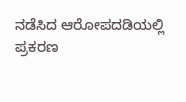ನಡೆಸಿದ ಆರೋಪದಡಿಯಲ್ಲಿ ಪ್ರಕರಣ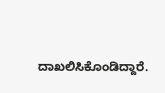ದಾಖಲಿಸಿಕೊಂಡಿದ್ದಾರೆ.